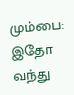மும்பை: இதோ வந்து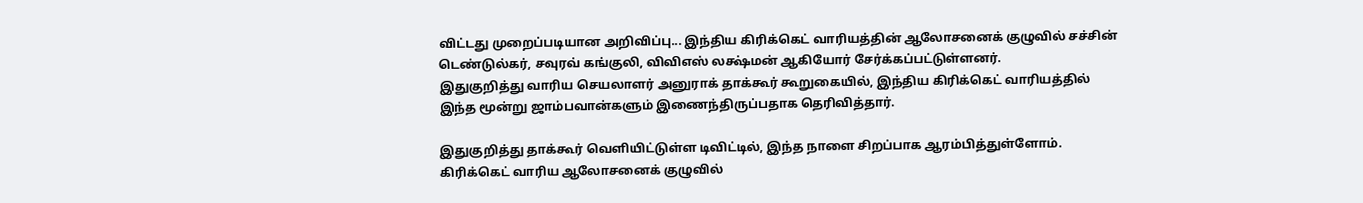விட்டது முறைப்படியான அறிவிப்பு... இந்திய கிரிக்கெட் வாரியத்தின் ஆலோசனைக் குழுவில் சச்சின் டெண்டுல்கர், சவுரவ் கங்குலி, விவிஎஸ் லக்ஷ்மன் ஆகியோர் சேர்க்கப்பட்டுள்ளனர்.
இதுகுறித்து வாரிய செயலாளர் அனுராக் தாக்கூர் கூறுகையில், இந்திய கிரிக்கெட் வாரியத்தில் இந்த மூன்று ஜாம்பவான்களும் இணைந்திருப்பதாக தெரிவித்தார்.

இதுகுறித்து தாக்கூர் வெளியிட்டுள்ள டிவிட்டில், இந்த நாளை சிறப்பாக ஆரம்பித்துள்ளோம். கிரிக்கெட் வாரிய ஆலோசனைக் குழுவில்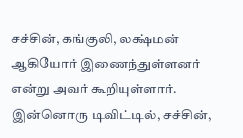சச்சின், கங்குலி, லக்ஷ்மன் ஆகியோர் இணைந்துள்ளனர் என்று அவர் கூறியுள்ளார்.
இன்னொரு டிவிட்டில், சச்சின்,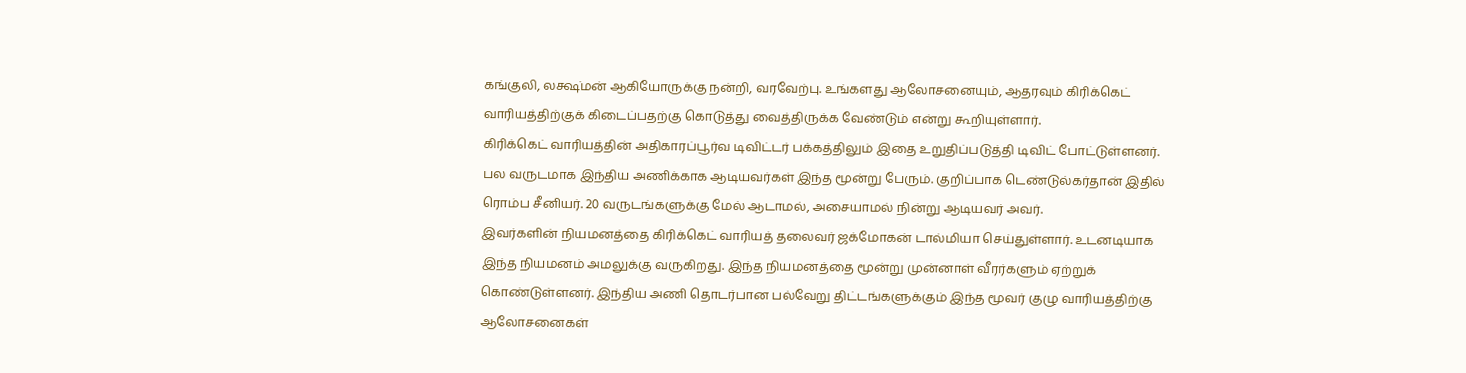கங்குலி, லக்ஷ்மன் ஆகியோருக்கு நன்றி, வரவேற்பு. உங்களது ஆலோசனையும், ஆதரவும் கிரிக்கெட் வாரியத்திற்குக் கிடைப்பதற்கு கொடுத்து வைத்திருக்க வேண்டும் என்று கூறியுள்ளார்.
கிரிக்கெட் வாரியத்தின் அதிகாரப்பூர்வ டிவிட்டர் பக்கத்திலும் இதை உறுதிப்படுத்தி டிவிட் போட்டுள்ளனர்.
பல வருடமாக இந்திய அணிக்காக ஆடியவர்கள் இந்த மூன்று பேரும். குறிப்பாக டெண்டுல்கர்தான் இதில் ரொம்ப சீனியர். 20 வருடங்களுக்கு மேல் ஆடாமல், அசையாமல் நின்று ஆடியவர் அவர்.
இவர்களின் நியமனத்தை கிரிக்கெட் வாரியத் தலைவர் ஜக்மோகன் டால்மியா செய்துள்ளார். உடனடியாக இந்த நியமனம் அமலுக்கு வருகிறது. இந்த நியமனத்தை மூன்று முன்னாள் வீரர்களும் ஏற்றுக் கொண்டுள்ளனர். இந்திய அணி தொடர்பான பல்வேறு திட்டங்களுக்கும் இந்த மூவர் குழு வாரியத்திற்கு ஆலோசனைகள்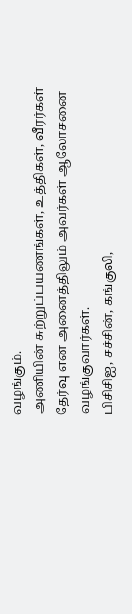வழங்கும்.
அணியின் சுற்றுப்பயணங்கள், உத்திகள், வீரர்கள் தேர்வு என அனைத்திலும் அவர்கள் ஆலோசனை வழங்குவார்கள்.
பிசிசிஐ, சச்சின், கங்குலி,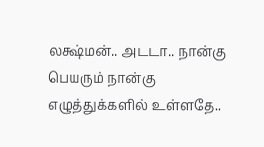லக்ஷ்மன்.. அடடா.. நான்கு பெயரும் நான்கு எழுத்துக்களில் உள்ளதே..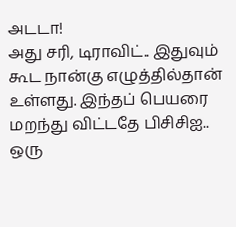அடடா!
அது சரி, டிராவிட்.. இதுவும் கூட நான்கு எழுத்தில்தான் உள்ளது. இந்தப் பெயரை மறந்து விட்டதே பிசிசிஐ.. ஒரு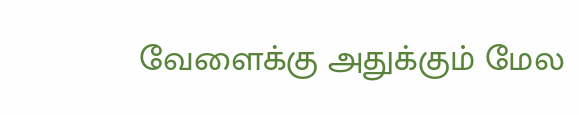வேளைக்கு அதுக்கும் மேல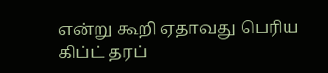என்று கூறி ஏதாவது பெரிய கிப்ட் தரப்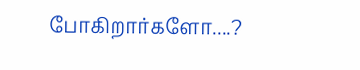போகிறார்களோ....?